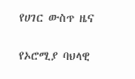የሀገር ውስጥ ዜና

የኦሮሚያ ባህላዊ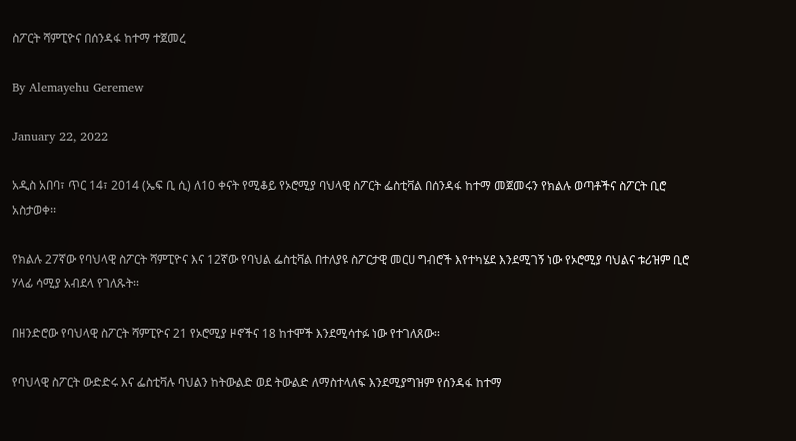ስፖርት ሻምፒዮና በሰንዳፋ ከተማ ተጀመረ

By Alemayehu Geremew

January 22, 2022

አዲስ አበባ፣ ጥር 14፣ 2014 (ኤፍ ቢ ሲ) ለ10 ቀናት የሚቆይ የኦሮሚያ ባህላዊ ስፖርት ፌስቲቫል በሰንዳፋ ከተማ መጀመሩን የክልሉ ወጣቶችና ስፖርት ቢሮ አስታወቀ፡፡

የክልሉ 27ኛው የባህላዊ ስፖርት ሻምፒዮና እና 12ኛው የባህል ፌስቲቫል በተለያዩ ስፖርታዊ መርሀ ግብሮች እየተካሄደ እንደሚገኝ ነው የኦሮሚያ ባህልና ቱሪዝም ቢሮ ሃላፊ ሳሚያ አብደላ የገለጹት፡፡

በዘንድሮው የባህላዊ ስፖርት ሻምፒዮና 21 የኦሮሚያ ዞኖችና 18 ከተሞች እንደሚሳተፉ ነው የተገለጸው፡፡

የባህላዊ ስፖርት ውድድሩ እና ፌስቲቫሉ ባህልን ከትውልድ ወደ ትውልድ ለማስተላለፍ እንደሚያግዝም የሰንዳፋ ከተማ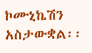ኮሙኒኬሽን አስታውቋል፡፡